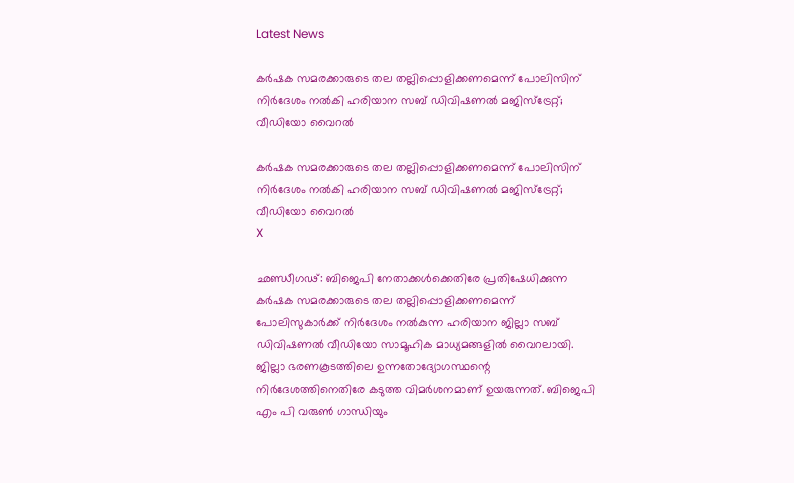Latest News

കര്‍ഷക സമരക്കാരുടെ തല തല്ലിപ്പൊളിക്കണമെന്ന് പോലിസിന് നിര്‍ദേശം നല്‍കി ഹരിയാന സബ് ഡിവിഷണല്‍ മജിസ്‌ട്രേറ്റ്; വീഡിയോ വൈറല്‍

കര്‍ഷക സമരക്കാരുടെ തല തല്ലിപ്പൊളിക്കണമെന്ന് പോലിസിന് നിര്‍ദേശം നല്‍കി ഹരിയാന സബ് ഡിവിഷണല്‍ മജിസ്‌ട്രേറ്റ്; വീഡിയോ വൈറല്‍
X

ഛണ്ഡീഗഢ്: ബിജെപി നേതാക്കള്‍ക്കെതിരേ പ്രതിഷേധിക്കുന്ന കര്‍ഷക സമരക്കാരുടെ തല തല്ലിപ്പൊളിക്കണമെന്ന് പോലിസുകാര്‍ക്ക് നിര്‍ദേശം നല്‍കുന്ന ഹരിയാന ജില്ലാ സബ് ഡിവിഷണല്‍ വീഡിയോ സാമൂഹിക മാധ്യമങ്ങളില്‍ വൈറലായി. ജില്ലാ ഭരണകൂടത്തിലെ ഉന്നതോദ്യോഗസ്ഥന്റെ നിര്‍ദേശത്തിനെതിരേ കടുത്ത വിമര്‍ശനമാണ് ഉയരുന്നത്. ബിജെപി എം പി വരുണ്‍ ഗാന്ധിയും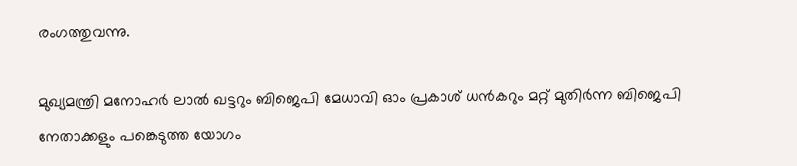രംഗത്തുവന്നു.

മുഖ്യമന്ത്രി മനോഹര്‍ ലാല്‍ ഖട്ടറും ബിജെപി മേധാവി ഓം പ്രകാശ് ധന്‍കറും മറ്റ് മുതിര്‍ന്ന ബിജെപി നേതാക്കളും പങ്കെടുത്ത യോഗം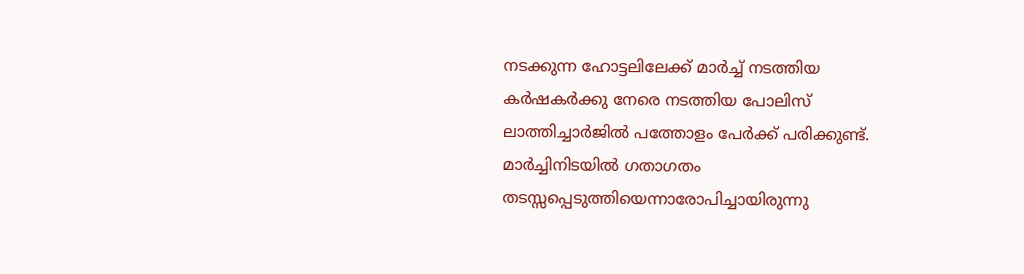നടക്കുന്ന ഹോട്ടലിലേക്ക് മാര്‍ച്ച് നടത്തിയ കര്‍ഷകര്‍ക്കു നേരെ നടത്തിയ പോലിസ് ലാത്തിച്ചാര്‍ജില്‍ പത്തോളം പേര്‍ക്ക് പരിക്കുണ്ട്. മാര്‍ച്ചിനിടയില്‍ ഗതാഗതം തടസ്സപ്പെടുത്തിയെന്നാരോപിച്ചായിരുന്നു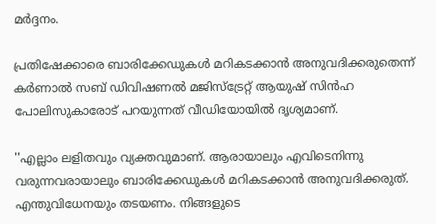മര്‍ദ്ദനം.

പ്രതിഷേക്കാരെ ബാരിക്കേഡുകള്‍ മറികടക്കാന്‍ അനുവദിക്കരുതെന്ന് കര്‍ണാല്‍ സബ് ഡിവിഷണല്‍ മജിസ്‌ട്രേറ്റ് ആയുഷ് സിന്‍ഹ പോലിസുകാരോട് പറയുന്നത് വീഡിയോയില്‍ ദൃശ്യമാണ്.

''എല്ലാം ലളിതവും വ്യക്തവുമാണ്. ആരായാലും എവിടെനിന്നു വരുന്നവരായാലും ബാരിക്കേഡുകള്‍ മറികടക്കാന്‍ അനുവദിക്കരുത്. എന്തുവിധേനയും തടയണം. നിങ്ങളുടെ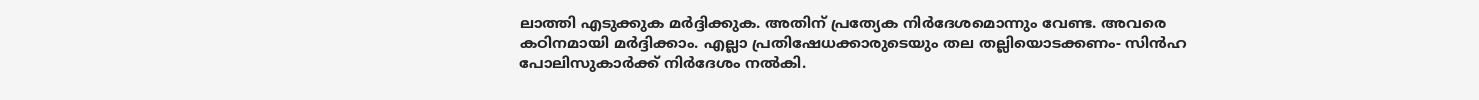ലാത്തി എടുക്കുക മര്‍ദ്ദിക്കുക. അതിന് പ്രത്യേക നിര്‍ദേശമൊന്നും വേണ്ട. അവരെ കഠിനമായി മര്‍ദ്ദിക്കാം. എല്ലാ പ്രതിഷേധക്കാരുടെയും തല തല്ലിയൊടക്കണം- സിന്‍ഹ പോലിസുകാര്‍ക്ക് നിര്‍ദേശം നല്‍കി.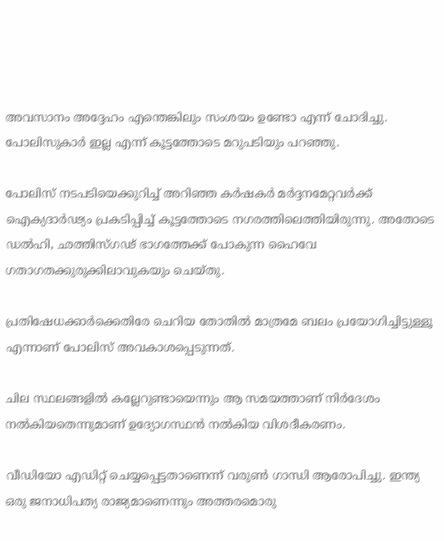അവസാനം അദ്ദേഹം എന്തെങ്കിലും സംശയം ഉണ്ടോ എന്ന് ചോദിച്ചു. പോലിസുകാര്‍ ഇല്ല എന്ന് കൂട്ടത്തോടെ മറുപടിയും പറഞ്ഞു.

പോലിസ് നടപടിയെക്കുറിച്ച് അറിഞ്ഞ കര്‍ഷകര്‍ മര്‍ദ്ദനമേറ്റവര്‍ക്ക് ഐക്യദാര്‍ഢ്യം പ്രകടിപ്പിച്ച് കൂട്ടത്തോടെ നഗരത്തിലെത്തിയിരുന്നു. അതോടെ ഡല്‍ഹി, ഛത്തിസ്ഗഢ് ഭാഗത്തേക്ക് പോകുന്ന ഹൈവേ ഗതാഗതക്കുരുക്കിലാവുകയും ചെയ്തു.

പ്രതിഷേധക്കാര്‍ക്കെതിരേ ചെറിയ തോതില്‍ മാത്രമേ ബലം പ്രയോഗിച്ചിട്ടുള്ളൂ എന്നാണ് പോലിസ് അവകാശപ്പെടുന്നത്.

ചില സ്ഥലങ്ങളില്‍ കല്ലേറുണ്ടായെന്നും ആ സമയത്താണ് നിര്‍ദേശം നല്‍കിയതെന്നുമാണ് ഉദ്യോഗസ്ഥന്‍ നല്‍കിയ വിശദീകരണം.

വീഡിയോ എഡിറ്റ് ചെയ്യപ്പെട്ടതാണെന്ന് വരുണ്‍ ഗാന്ധി ആരോപിച്ചു. ഇന്ത്യ ഒരു ജനാധിപത്യ രാജ്യമാണെന്നും അത്തരമൊരു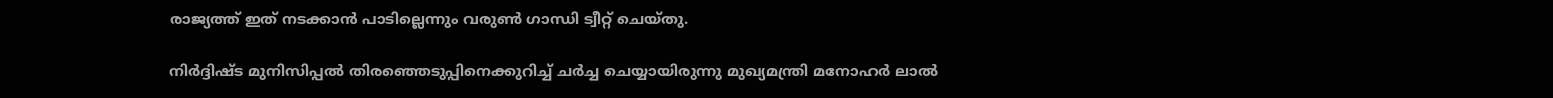രാജ്യത്ത് ഇത് നടക്കാന്‍ പാടില്ലെന്നും വരുണ്‍ ഗാന്ധി ട്വീറ്റ് ചെയ്തു.

നിര്‍ദ്ദിഷ്ട മുനിസിപ്പല്‍ തിരഞ്ഞെടുപ്പിനെക്കുറിച്ച് ചര്‍ച്ച ചെയ്യായിരുന്നു മുഖ്യമന്ത്രി മനോഹര്‍ ലാല്‍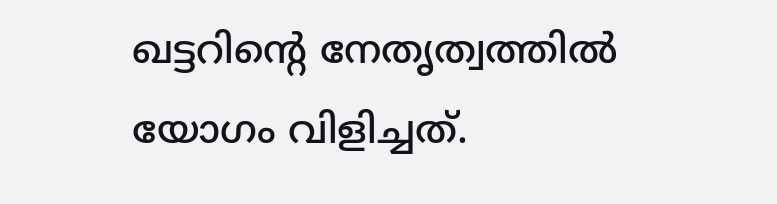ഖട്ടറിന്റെ നേതൃത്വത്തില്‍ യോഗം വിളിച്ചത്.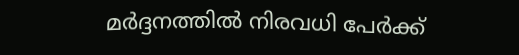മര്‍ദ്ദനത്തില്‍ നിരവധി പേര്‍ക്ക്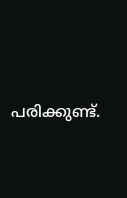പരിക്കുണ്ട്.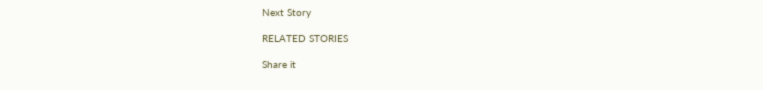Next Story

RELATED STORIES

Share it